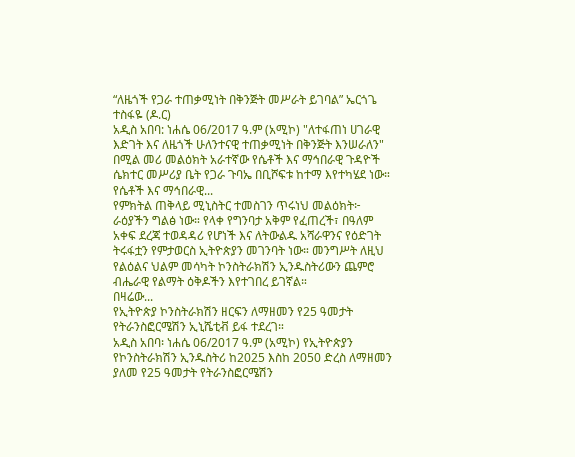“ለዜጎች የጋራ ተጠቃሚነት በቅንጅት መሥራት ይገባል” ኤርጎጌ ተስፋዬ (ዶ.ር)
አዲስ አበባ: ነሐሴ 06/2017 ዓ.ም (አሚኮ) "ለተፋጠነ ሀገራዊ እድገት እና ለዜጎች ሁለንተናዊ ተጠቃሚነት በቅንጅት እንሠራለን" በሚል መሪ መልዕክት አራተኛው የሴቶች እና ማኅበራዊ ጉዳዮች ሴክተር መሥሪያ ቤት የጋራ ጉባኤ በቢሾፍቱ ከተማ እየተካሄደ ነው።
የሴቶች እና ማኅበራዊ...
የምክትል ጠቅላይ ሚኒስትር ተመስገን ጥሩነህ መልዕክት፦
ራዕያችን ግልፅ ነው። የላቀ የግንባታ አቅም የፈጠረች፣ በዓለም አቀፍ ደረጃ ተወዳዳሪ የሆነች እና ለትውልዱ አሻራዋንና የዕድገት ትሩፋቷን የምታወርስ ኢትዮጵያን መገንባት ነው። መንግሥት ለዚህ የልዕልና ህልም መሳካት ኮንስትራክሽን ኢንዱስትሪውን ጨምሮ ብሔራዊ የልማት ዕቅዶችን እየተገበረ ይገኛል።
በዛሬው...
የኢትዮጵያ ኮንስትራክሽን ዘርፍን ለማዘመን የ25 ዓመታት የትራንስፎርሜሽን ኢኒሼቲቭ ይፋ ተደረገ።
አዲስ አበባ፡ ነሐሴ 06/2017 ዓ.ም (አሚኮ) የኢትዮጵያን የኮንስትራክሽን ኢንዱስትሪ ከ2025 እስከ 2050 ድረስ ለማዘመን ያለመ የ25 ዓመታት የትራንስፎርሜሽን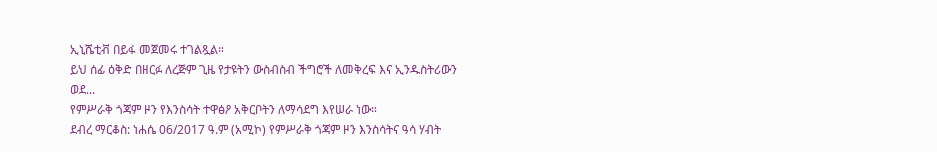ኢኒሼቲቭ በይፋ መጀመሩ ተገልጿል።
ይህ ሰፊ ዕቅድ በዘርፉ ለረጅም ጊዜ የታዩትን ውስብስብ ችግሮች ለመቅረፍ እና ኢንዱስትሪውን ወደ...
የምሥራቅ ጎጃም ዞን የእንስሳት ተዋፅዖ አቅርቦትን ለማሳደግ እየሠራ ነው።
ደብረ ማርቆስ: ነሐሴ 06/2017 ዓ.ም (አሚኮ) የምሥራቅ ጎጃም ዞን እንስሳትና ዓሳ ሃብት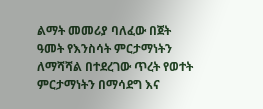ልማት መመሪያ ባለፈው በጀት ዓመት የእንስሳት ምርታማነትን ለማሻሻል በተደረገው ጥረት የወተት ምርታማነትን በማሳደግ እና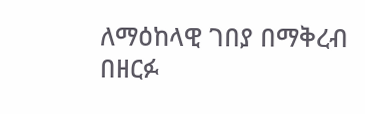ለማዕከላዊ ገበያ በማቅረብ በዘርፉ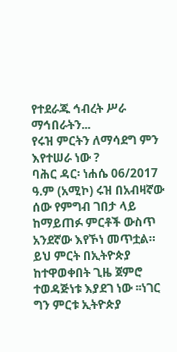የተደራጁ ኅብረት ሥራ ማኅበራትን...
የሩዝ ምርትን ለማሳደግ ምን እየተሠራ ነው ?
ባሕር ዳር፡ ነሐሴ 06/2017 ዓ.ም (አሚኮ) ሩዝ በአብዛኛው ሰው የምግብ ገበታ ላይ ከማይጠፉ ምርቶች ውስጥ አንደኛው እየኾነ መጥቷል። ይህ ምርት በኢትዮጵያ ከተዋወቀበት ጊዜ ጀምሮ ተወዳጅነቱ እያደገ ነው ፡፡ነገር ግን ምርቱ ኢትዮጵያ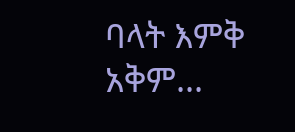ባላት እምቅ አቅም...